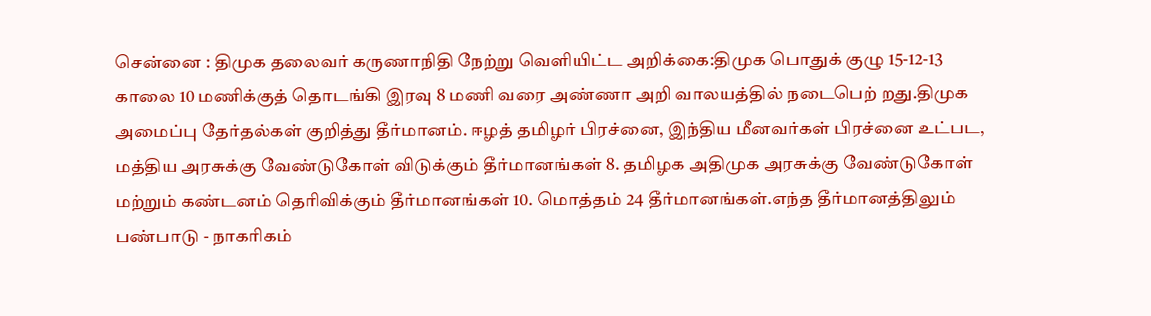சென்னை : திமுக தலைவர் கருணாநிதி நேற்று வெளியிட்ட அறிக்கை:திமுக பொதுக் குழு 15-12-13 காலை 10 மணிக்குத் தொடங்கி இரவு 8 மணி வரை அண்ணா அறி வாலயத்தில் நடைபெற் றது.திமுக அமைப்பு தேர்தல்கள் குறித்து தீர்மானம். ஈழத் தமிழர் பிரச்னை, இந்திய மீனவர்கள் பிரச்னை உட்பட, மத்திய அரசுக்கு வேண்டுகோள் விடுக்கும் தீர்மானங்கள் 8. தமிழக அதிமுக அரசுக்கு வேண்டுகோள் மற்றும் கண்டனம் தெரிவிக்கும் தீர்மானங்கள் 10. மொத்தம் 24 தீர்மானங்கள்.எந்த தீர்மானத்திலும் பண்பாடு - நாகரிகம்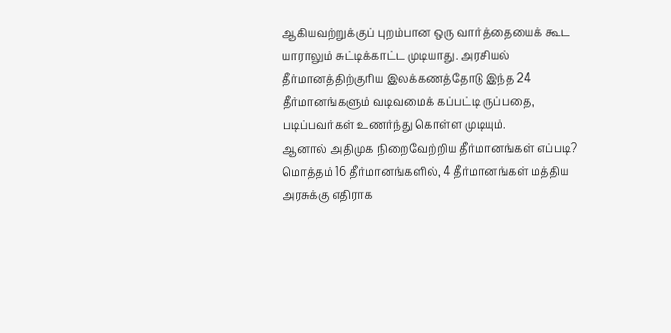ஆகியவற்றுக்குப் புறம்பான ஒரு வார்த்தையைக் கூட யாராலும் சுட்டிக்காட்ட முடியாது. அரசியல் தீர்மானத்திற்குரிய இலக்கணத்தோடு இந்த 24 தீர்மானங்களும் வடிவமைக் கப்பட்டி ருப்பதை, படிப்பவர்கள் உணர்ந்து கொள்ள முடியும்.
ஆனால் அதிமுக நிறைவேற்றிய தீர்மானங்கள் எப்படி? மொத்தம் 16 தீர்மானங்களில், 4 தீர்மானங்கள் மத்திய அரசுக்கு எதிராக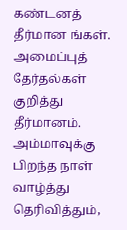கண்டனத் தீர்மான ங்கள். அமைப்புத் தேர்தல்கள் குறித்து தீர்மானம். அம்மாவுக்கு பிறந்த நாள் வாழ்த்து தெரிவித்தும்,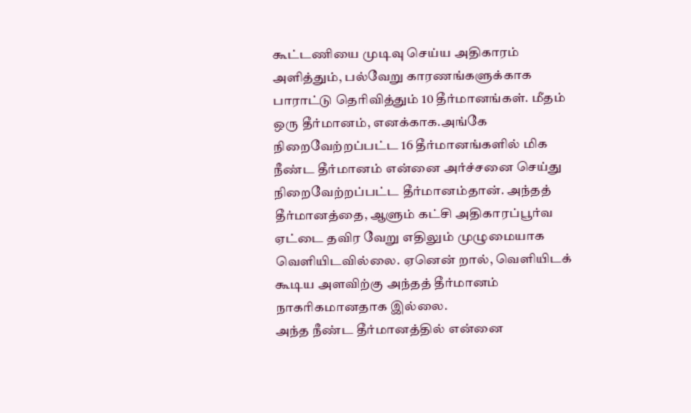கூட்டணியை முடிவு செய்ய அதிகாரம் அளித்தும், பல்வேறு காரணங்களுக்காக பாராட்டு தெரிவித்தும் 10 தீர்மானங்கள். மீதம் ஒரு தீர்மானம், எனக்காக.அங்கே நிறைவேற்றப்பட்ட 16 தீர்மானங்களில் மிக நீண்ட தீர்மானம் என்னை அர்ச்சனை செய்து நிறைவேற்றப்பட்ட தீர்மானம்தான். அந்தத் தீர்மானத்தை, ஆளும் கட்சி அதிகாரப்பூர்வ ஏட்டை தவிர வேறு எதிலும் முழுமையாக வெளியிடவில்லை. ஏனென் றால், வெளியிடக் கூடிய அளவிற்கு அந்தத் தீர்மானம் நாகரிகமானதாக இல்லை.
அந்த நீண்ட தீர்மானத்தில் என்னை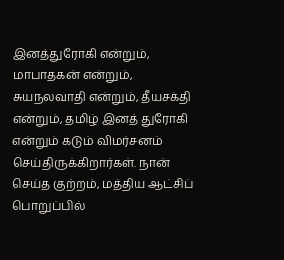இனத்துரோகி என்றும், மாபாதகன் என்றும், சுயநலவாதி என்றும், தீயசக்தி என்றும், தமிழ் இனத் துரோகி என்றும் கடும் விமர்சனம் செய்திருக்கிறார்கள். நான் செய்த குற்றம், மத்திய ஆட்சிப் பொறுப்பில்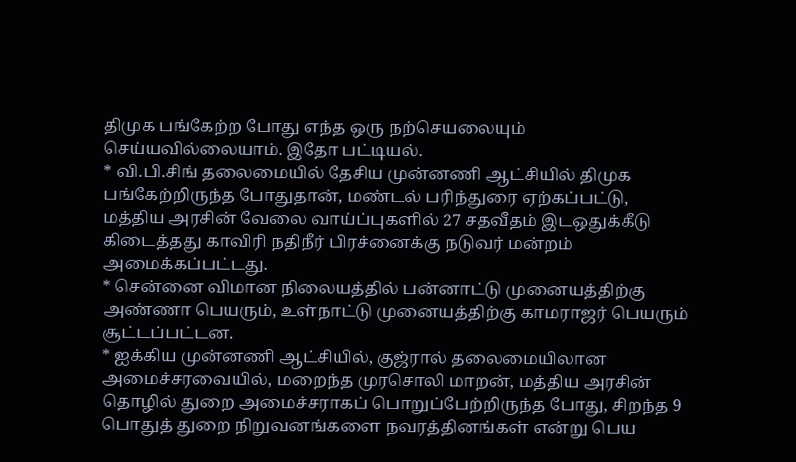திமுக பங்கேற்ற போது எந்த ஒரு நற்செயலையும் செய்யவில்லையாம். இதோ பட்டியல்.
* வி.பி.சிங் தலைமையில் தேசிய முன்னணி ஆட்சியில் திமுக பங்கேற்றிருந்த போதுதான், மண்டல் பரிந்துரை ஏற்கப்பட்டு, மத்திய அரசின் வேலை வாய்ப்புகளில் 27 சதவீதம் இடஒதுக்கீடு கிடைத்தது காவிரி நதிநீர் பிரச்னைக்கு நடுவர் மன்றம் அமைக்கப்பட்டது.
* சென்னை விமான நிலையத்தில் பன்னாட்டு முனையத்திற்கு அண்ணா பெயரும், உள்நாட்டு முனையத்திற்கு காமராஜர் பெயரும் சூட்டப்பட்டன.
* ஐக்கிய முன்னணி ஆட்சியில், குஜ்ரால் தலைமையிலான அமைச்சரவையில், மறைந்த முரசொலி மாறன், மத்திய அரசின் தொழில் துறை அமைச்சராகப் பொறுப்பேற்றிருந்த போது, சிறந்த 9 பொதுத் துறை நிறுவனங்களை நவரத்தினங்கள் என்று பெய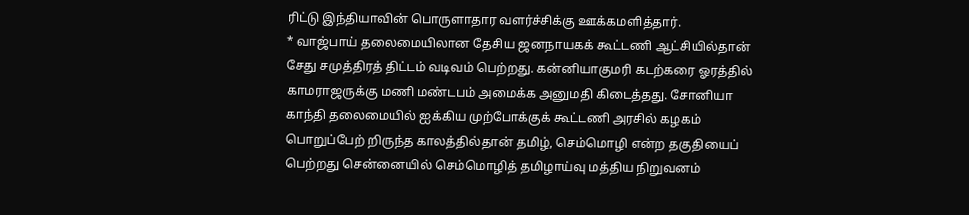ரிட்டு இந்தியாவின் பொருளாதார வளர்ச்சிக்கு ஊக்கமளித்தார்.
* வாஜ்பாய் தலைமையிலான தேசிய ஜனநாயகக் கூட்டணி ஆட்சியில்தான் சேது சமுத்திரத் திட்டம் வடிவம் பெற்றது. கன்னியாகுமரி கடற்கரை ஓரத்தில் காமராஜருக்கு மணி மண்டபம் அமைக்க அனுமதி கிடைத்தது. சோனியா காந்தி தலைமையில் ஐக்கிய முற்போக்குக் கூட்டணி அரசில் கழகம் பொறுப்பேற் றிருந்த காலத்தில்தான் தமிழ், செம்மொழி என்ற தகுதியைப் பெற்றது சென்னையில் செம்மொழித் தமிழாய்வு மத்திய நிறுவனம்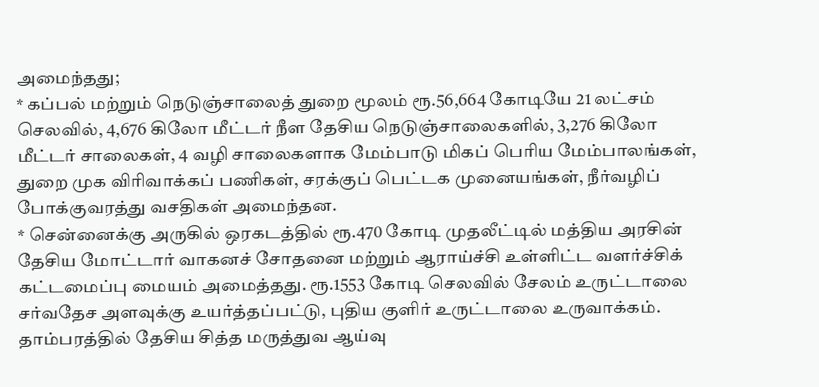அமைந்தது;
* கப்பல் மற்றும் நெடுஞ்சாலைத் துறை மூலம் ரூ.56,664 கோடியே 21 லட்சம் செலவில், 4,676 கிலோ மீட்டர் நீள தேசிய நெடுஞ்சாலைகளில், 3,276 கிலோ மீட்டர் சாலைகள், 4 வழி சாலைகளாக மேம்பாடு மிகப் பெரிய மேம்பாலங்கள், துறை முக விரிவாக்கப் பணிகள், சரக்குப் பெட்டக முனையங்கள், நீர்வழிப் போக்குவரத்து வசதிகள் அமைந்தன.
* சென்னைக்கு அருகில் ஒரகடத்தில் ரூ.470 கோடி முதலீட்டில் மத்திய அரசின் தேசிய மோட்டார் வாகனச் சோதனை மற்றும் ஆராய்ச்சி உள்ளிட்ட வளர்ச்சிக் கட்டமைப்பு மையம் அமைத்தது. ரூ.1553 கோடி செலவில் சேலம் உருட்டாலை சர்வதேச அளவுக்கு உயர்த்தப்பட்டு, புதிய குளிர் உருட்டாலை உருவாக்கம். தாம்பரத்தில் தேசிய சித்த மருத்துவ ஆய்வு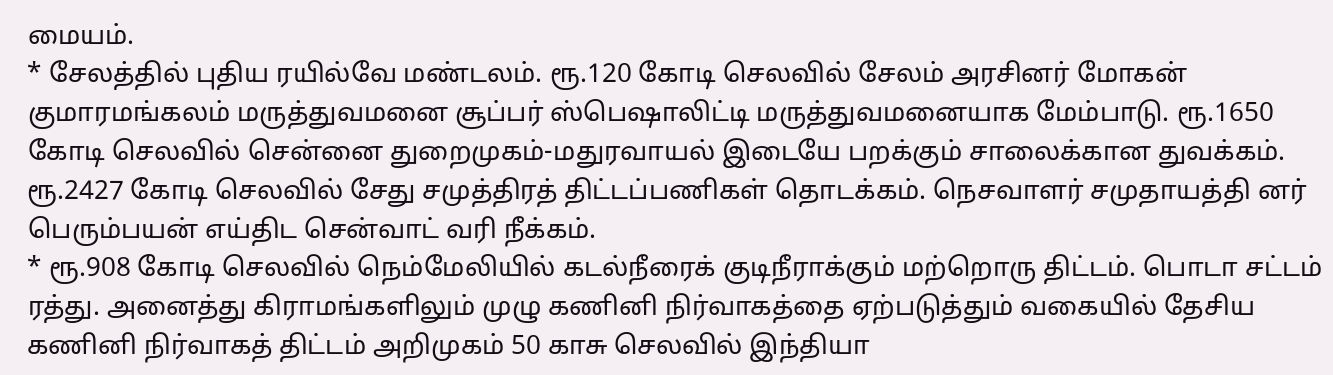மையம்.
* சேலத்தில் புதிய ரயில்வே மண்டலம். ரூ.120 கோடி செலவில் சேலம் அரசினர் மோகன் குமாரமங்கலம் மருத்துவமனை சூப்பர் ஸ்பெஷாலிட்டி மருத்துவமனையாக மேம்பாடு. ரூ.1650 கோடி செலவில் சென்னை துறைமுகம்-மதுரவாயல் இடையே பறக்கும் சாலைக்கான துவக்கம். ரூ.2427 கோடி செலவில் சேது சமுத்திரத் திட்டப்பணிகள் தொடக்கம். நெசவாளர் சமுதாயத்தி னர் பெரும்பயன் எய்திட சென்வாட் வரி நீக்கம்.
* ரூ.908 கோடி செலவில் நெம்மேலியில் கடல்நீரைக் குடிநீராக்கும் மற்றொரு திட்டம். பொடா சட்டம் ரத்து. அனைத்து கிராமங்களிலும் முழு கணினி நிர்வாகத்தை ஏற்படுத்தும் வகையில் தேசிய கணினி நிர்வாகத் திட்டம் அறிமுகம் 50 காசு செலவில் இந்தியா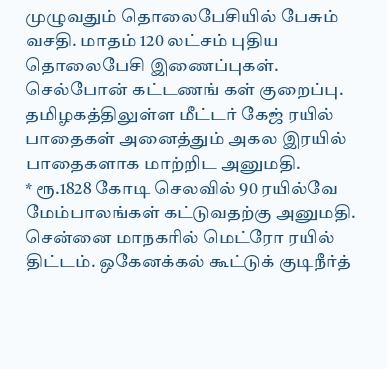முழுவதும் தொலைபேசியில் பேசும் வசதி. மாதம் 120 லட்சம் புதிய தொலைபேசி இணைப்புகள். செல்போன் கட்டணங் கள் குறைப்பு. தமிழகத்திலுள்ள மீட்டர் கேஜ் ரயில் பாதைகள் அனைத்தும் அகல இரயில் பாதைகளாக மாற்றிட அனுமதி.
* ரூ.1828 கோடி செலவில் 90 ரயில்வே மேம்பாலங்கள் கட்டுவதற்கு அனுமதி. சென்னை மாநகரில் மெட்ரோ ரயில் திட்டம். ஒகேனக்கல் கூட்டுக் குடிநீர்த்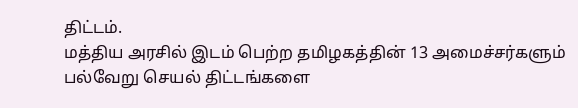திட்டம்.
மத்திய அரசில் இடம் பெற்ற தமிழகத்தின் 13 அமைச்சர்களும் பல்வேறு செயல் திட்டங்களை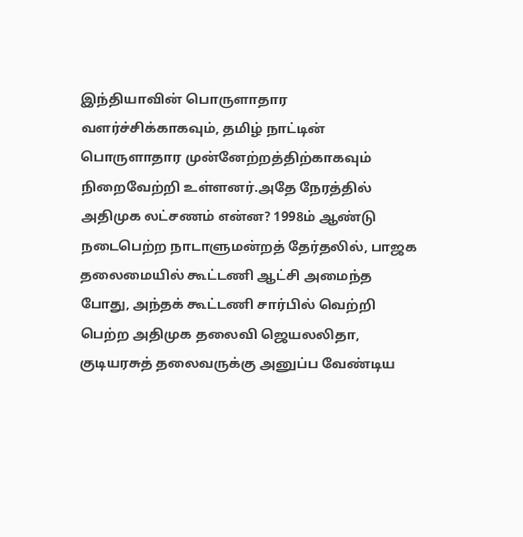இந்தியாவின் பொருளாதார வளர்ச்சிக்காகவும், தமிழ் நாட்டின் பொருளாதார முன்னேற்றத்திற்காகவும் நிறைவேற்றி உள்ளனர்.அதே நேரத்தில் அதிமுக லட்சணம் என்ன? 1998ம் ஆண்டு நடைபெற்ற நாடாளுமன்றத் தேர்தலில், பாஜக தலைமையில் கூட்டணி ஆட்சி அமைந்த போது, அந்தக் கூட்டணி சார்பில் வெற்றி பெற்ற அதிமுக தலைவி ஜெயலலிதா, குடியரசுத் தலைவருக்கு அனுப்ப வேண்டிய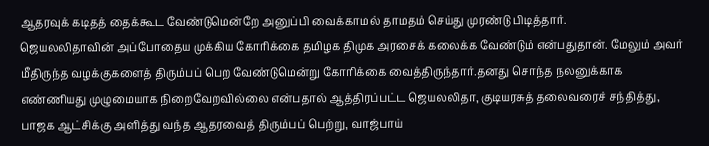ஆதரவுக் கடிதத் தைக்கூட வேண்டுமென்றே அனுப்பி வைக்காமல் தாமதம் செய்து முரண்டு பிடித்தார்.
ஜெயலலிதாவின் அப்போதைய முக்கிய கோரிக்கை தமிழக திமுக அரசைக் கலைக்க வேண்டும் என்பதுதான். மேலும் அவர் மீதிருந்த வழக்குகளைத் திரும்பப் பெற வேண்டுமென்று கோரிக்கை வைத்திருந்தார்.தனது சொந்த நலனுக்காக எண்ணியது முழுமையாக நிறைவேறவில்லை என்பதால் ஆத்திரப்பட்ட ஜெயலலிதா, குடியரசுத் தலைவரைச் சந்தித்து, பாஜக ஆட்சிக்கு அளித்து வந்த ஆதரவைத் திரும்பப் பெற்று, வாஜ்பாய்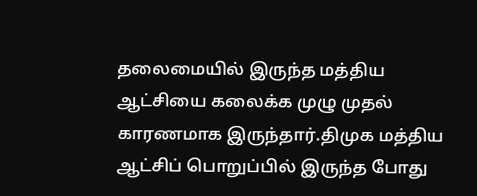தலைமையில் இருந்த மத்திய ஆட்சியை கலைக்க முழு முதல் காரணமாக இருந்தார்.திமுக மத்திய ஆட்சிப் பொறுப்பில் இருந்த போது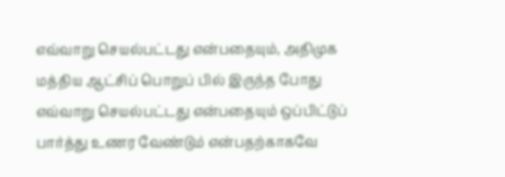எவ்வாறு செயல்பட்டது என்பதையும், அதிமுக மத்திய ஆட்சிப் பொறுப் பில் இருந்த போது எவ்வாறு செயல்பட்டது என்பதையும் ஒப்பிட்டுப் பார்த்து உணர வேண்டும் என்பதற்காகவே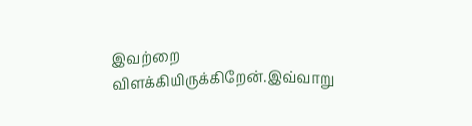இவற்றை விளக்கியிருக்கிறேன்.இவ்வாறு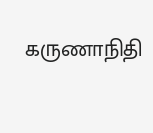கருணாநிதி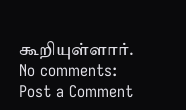கூறியுள்ளார்.
No comments:
Post a Comment